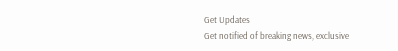Get Updates
Get notified of breaking news, exclusive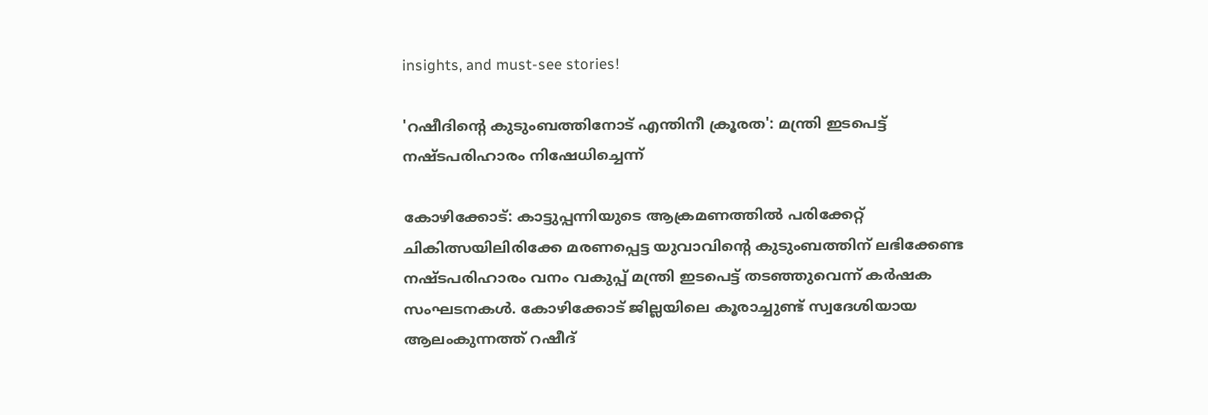insights, and must-see stories!

'റഷീദിന്റെ കുടുംബത്തിനോട് എന്തിനീ ക്രൂരത': മന്ത്രി ഇടപെട്ട് നഷ്ടപരിഹാരം നിഷേധിച്ചെന്ന്

കോഴിക്കോട്: കാട്ടുപ്പന്നിയുടെ ആക്രമണത്തില്‍ പരിക്കേറ്റ് ചികിത്സയിലിരിക്കേ മരണപ്പെട്ട യുവാവിന്റെ കുടുംബത്തിന് ലഭിക്കേണ്ട നഷ്ടപരിഹാരം വനം വകുപ്പ് മന്ത്രി ഇടപെട്ട് തടഞ്ഞുവെന്ന് കർഷക സംഘടനകള്‍. കോഴിക്കോട് ജില്ലയിലെ കൂരാച്ചുണ്ട് സ്വദേശിയായ ആലംകുന്നത്ത് റഷീദ്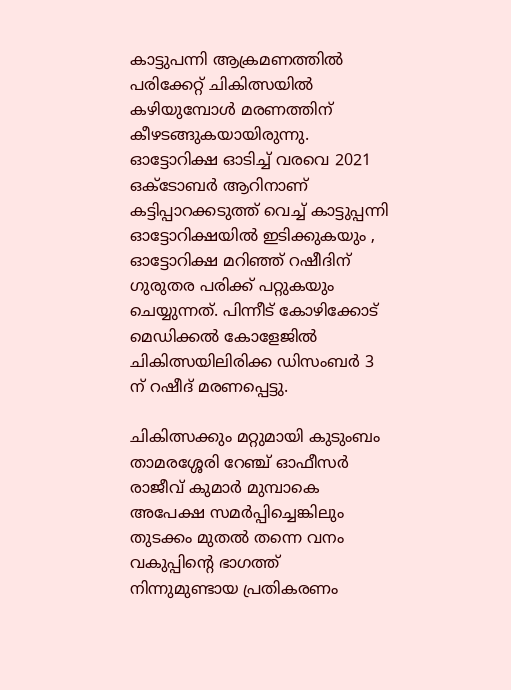കാട്ടുപന്നി ആക്രമണത്തില്‍ പരിക്കേറ്റ് ചികിത്സയില്‍ കഴിയുമ്പോള്‍ മരണത്തിന് കീഴടങ്ങുകയായിരുന്നു. ഓട്ടോറിക്ഷ ഓടിച്ച് വരവെ 2021 ഒക്ടോബർ ആറിനാണ് കട്ടിപ്പാറക്കടുത്ത് വെച്ച് കാട്ടുപ്പന്നി ഓട്ടോറിക്ഷയിൽ ഇടിക്കുകയും , ഓട്ടോറിക്ഷ മറിഞ്ഞ് റഷീദിന് ഗുരുതര പരിക്ക് പറ്റുകയും ചെയ്യുന്നത്. പിന്നീട് കോഴിക്കോട് മെഡിക്കൽ കോളേജിൽ ചികിത്സയിലിരിക്ക ഡിസംബർ 3 ന് റഷീദ് മരണപ്പെട്ടു.

ചികിത്സക്കും മറ്റുമായി കുടുംബം താമരശ്ശേരി റേഞ്ച് ഓഫീസർ രാജീവ് കുമാർ മുമ്പാകെ അപേക്ഷ സമർപ്പിച്ചെങ്കിലും തുടക്കം മുതല്‍ തന്നെ വനം വകുപ്പിന്റെ ഭാഗത്ത് നിന്നുമുണ്ടായ പ്രതികരണം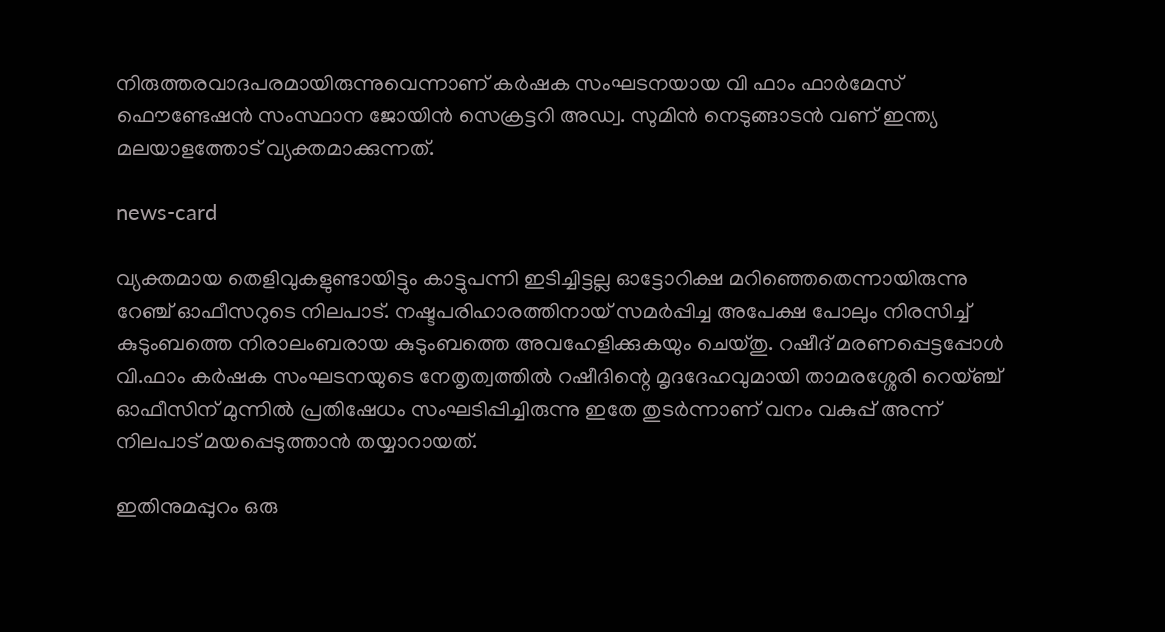നിരുത്തരവാദപരമായിരുന്നുവെന്നാണ് കർഷക സംഘടനയായ വി ഫാം ഫാർമേസ് ഫൌണ്ടേഷന്‍ സംസ്ഥാന ജോയിന്‍ സെക്രട്ടറി അഡ്വ. സുമിന്‍ നെടുങ്ങാടന്‍ വണ് ഇന്ത്യ മലയാളത്തോട് വ്യക്തമാക്കുന്നത്.

news-card

വ്യക്തമായ തെളിവുകളുണ്ടായിട്ടും കാട്ടുപന്നി ഇടിച്ചിട്ടല്ല ഓട്ടോറിക്ഷ മറിഞ്ഞെതെന്നായിരുന്നു റേഞ്ച് ഓഫീസറുടെ നിലപാട്. നഷ്ടപരിഹാരത്തിനായ് സമർപ്പിച്ച അപേക്ഷ പോലും നിരസിച്ച് കുടുംബത്തെ നിരാലംബരായ കുടുംബത്തെ അവഹേളിക്കുകയും ചെയ്തു. റഷീദ് മരണപ്പെട്ടപ്പോൾ വി.ഫാം കർഷക സംഘടനയുടെ നേതൃത്വത്തിൽ റഷീദിന്റെ മൃദദേഹവുമായി താമരശ്ശേരി റെയ്ഞ്ച് ഓഫീസിന് മുന്നിൽ പ്രതിഷേധം സംഘടിപ്പിച്ചിരുന്നു ഇതേ തുടർന്നാണ് വനം വകുപ്പ് അന്ന് നിലപാട് മയപ്പെടുത്താന്‍ തയ്യാറായത്.

ഇതിനുമപ്പുറം ഒരു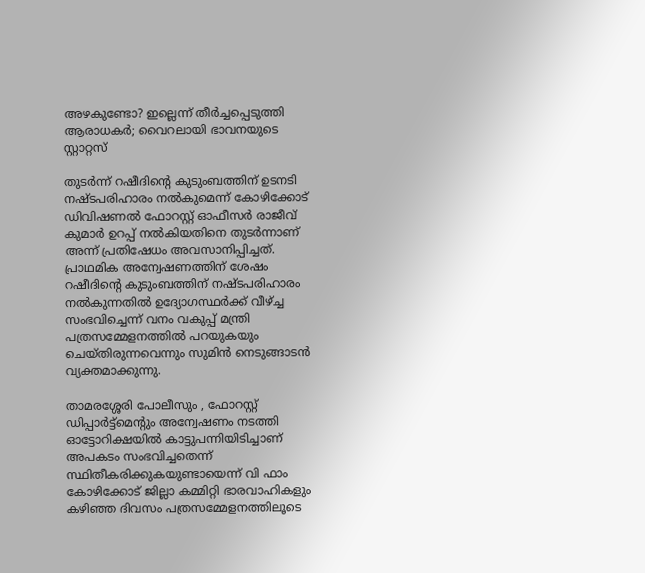അഴകുണ്ടോ? ഇല്ലെന്ന് തീർച്ചപ്പെടുത്തി ആരാധകർ; വൈറലായി ഭാവനയുടെ സ്റ്റാറ്റസ്

തുടർന്ന് റഷീദിന്റെ കുടുംബത്തിന് ഉടനടി നഷ്ടപരിഹാരം നൽകുമെന്ന് കോഴിക്കോട് ഡിവിഷണൽ ഫോറസ്റ്റ് ഓഫീസർ രാജീവ് കുമാർ ഉറപ്പ് നൽകിയതിനെ തുടർന്നാണ് അന്ന് പ്രതിഷേധം അവസാനിപ്പിച്ചത്. പ്രാഥമിക അന്വേഷണത്തിന് ശേഷം റഷീദിന്റെ കുടുംബത്തിന് നഷ്ടപരിഹാരം നൽകുന്നതിൽ ഉദ്യോഗസ്ഥർക്ക് വീഴ്ച്ച സംഭവിച്ചെന്ന് വനം വകുപ്പ് മന്ത്രി പത്രസമ്മേളനത്തിൽ പറയുകയും ചെയ്തിരുന്നവെന്നും സുമിന്‍ നെടുങ്ങാടന്‍ വ്യക്തമാക്കുന്നു.

താമരശ്ശേരി പോലീസും , ഫോറസ്റ്റ് ഡിപ്പാർട്ട്മെന്റും അന്വേഷണം നടത്തി ഓട്ടോറിക്ഷയിൽ കാട്ടുപന്നിയിടിച്ചാണ് അപകടം സംഭവിച്ചതെന്ന് സ്ഥിതീകരിക്കുകയുണ്ടായെന്ന് വി ഫാം കോഴിക്കോട് ജില്ലാ കമ്മിറ്റി ഭാരവാഹികളും കഴിഞ്ഞ ദിവസം പത്രസമ്മേളനത്തിലൂടെ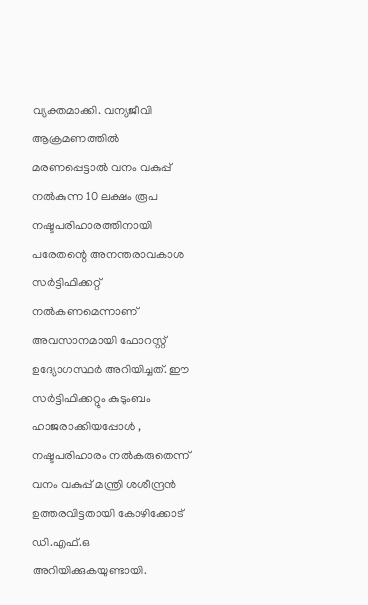വ്യക്തമാക്കി. വന്യജീവി ആക്രമണത്തിൽ മരണപ്പെട്ടാൽ വനം വകുപ്പ് നൽകുന്ന 10 ലക്ഷം രൂപ നഷ്ടപരിഹാരത്തിനായി പരേതന്റെ അനന്തരാവകാശ സർട്ടിഫിക്കറ്റ് നൽകണമെന്നാണ് അവസാനമായി ഫോറസ്റ്റ് ഉദ്യോഗസ്ഥർ അറിയിച്ചത്. ഈ സർട്ടിഫിക്കറ്റും കുടുംബം ഹാജരാക്കിയപ്പോൾ , നഷ്ടപരിഹാരം നൽകരുതെന്ന് വനം വകുപ്പ് മന്ത്രി ശശീന്ദ്രൻ ഉത്തരവിട്ടതായി കോഴിക്കോട് ഡി.എഫ്.ഒ അറിയിക്കുകയുണ്ടായി.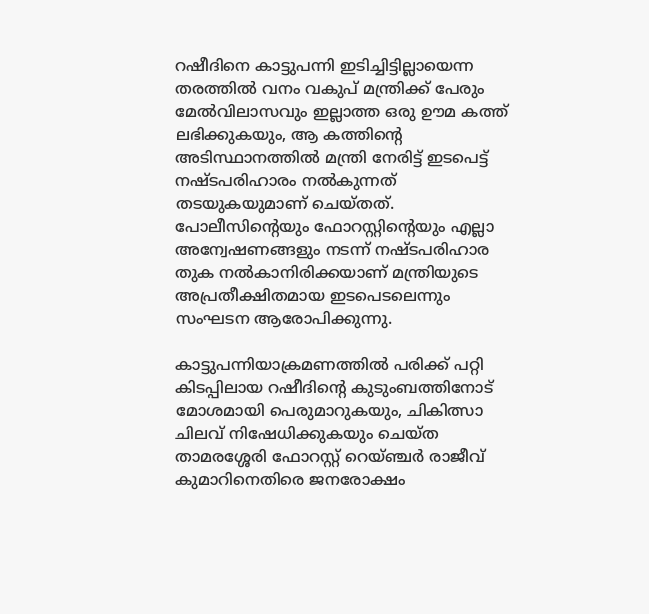റഷീദിനെ കാട്ടുപന്നി ഇടിച്ചിട്ടില്ലായെന്ന തരത്തിൽ വനം വകുപ് മന്ത്രിക്ക് പേരും മേൽവിലാസവും ഇല്ലാത്ത ഒരു ഊമ കത്ത് ലഭിക്കുകയും, ആ കത്തിന്റെ അടിസ്ഥാനത്തിൽ മന്ത്രി നേരിട്ട് ഇടപെട്ട് നഷ്ടപരിഹാരം നൽകുന്നത് തടയുകയുമാണ് ചെയ്തത്. പോലീസിന്റെയും ഫോറസ്റ്റിന്റെയും എല്ലാ അന്വേഷണങ്ങളും നടന്ന് നഷ്ടപരിഹാര തുക നൽകാനിരിക്കയാണ് മന്ത്രിയുടെ അപ്രതീക്ഷിതമായ ഇടപെടലെന്നും സംഘടന ആരോപിക്കുന്നു.

കാട്ടുപന്നിയാക്രമണത്തിൽ പരിക്ക് പറ്റി കിടപ്പിലായ റഷീദിന്റെ കുടുംബത്തിനോട് മോശമായി പെരുമാറുകയും, ചികിത്സാ ചിലവ് നിഷേധിക്കുകയും ചെയ്ത താമരശ്ശേരി ഫോറസ്റ്റ് റെയ്ഞ്ചർ രാജീവ് കുമാറിനെതിരെ ജനരോക്ഷം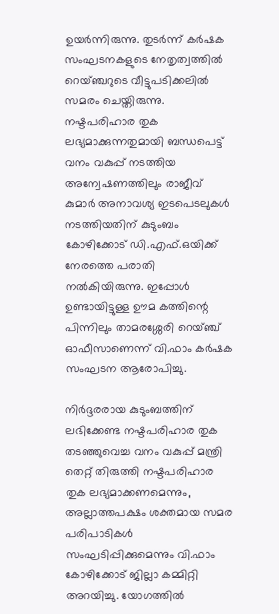ഉയർന്നിരുന്നു. തുടർന്ന് കർഷക സംഘടനകളുടെ നേതൃത്വത്തിൽ റെയ്ഞ്ചറുടെ വീട്ടുപടിക്കലിൽ സമരം ചെയ്തിരുന്നു. നഷ്ടപരിഹാര തുക ലഭ്യമാക്കുന്നതുമായി ബന്ധപെട്ട് വനം വകുപ്പ് നടത്തിയ അന്വേഷണത്തിലും രാജീവ് കുമാർ അനാവശ്യ ഇടപെടലുകൾ നടത്തിയതിന് കുടുംബം കോഴിക്കോട് ഡി.എഫ്.ഒയിക്ക് നേരത്തെ പരാതി നൽകിയിരുന്നു. ഇപ്പോൾ ഉണ്ടായിട്ടുള്ള ഊമ കത്തിന്റെ പിന്നിലും താമരശ്ശേരി റെയ്ഞ്ച് ഓഫീസാണെന്ന് വി.ഫാം കർഷക സംഘടന ആരോപിച്ചു.

നിർദ്ദരരായ കുടുംബത്തിന് ലഭിക്കേണ്ട നഷ്ടപരിഹാര തുക തടഞ്ഞുവെച്ച വനം വകുപ്പ് മന്ത്രി തെറ്റ് തിരുത്തി നഷ്ടപരിഹാര തുക ലഭ്യമാക്കണമെന്നും, അല്ലാത്തപക്ഷം ശക്തമായ സമര പരിപാടികൾ സംഘടിപ്പിക്കുമെന്നും വി.ഫാം കോഴിക്കോട് ജില്ലാ കമ്മിറ്റി അറയിച്ചു. യോഗത്തിൽ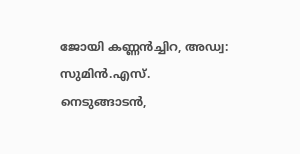ജോയി കണ്ണൻച്ചിറ, അഡ്വ: സുമിൻ.എസ്. നെടുങ്ങാടൻ,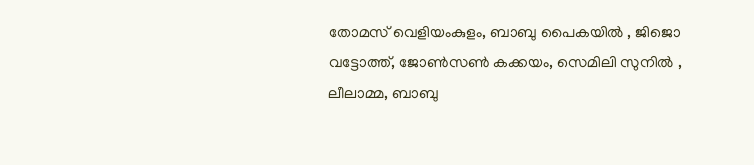തോമസ് വെളിയംകുളം, ബാബു പൈകയിൽ , ജിജൊ വട്ടോത്ത്, ജോൺസൺ കക്കയം, സെമിലി സുനിൽ , ലീലാമ്മ, ബാബു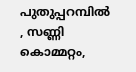പുതുപ്പറമ്പിൽ , സണ്ണി കൊമ്മറ്റം,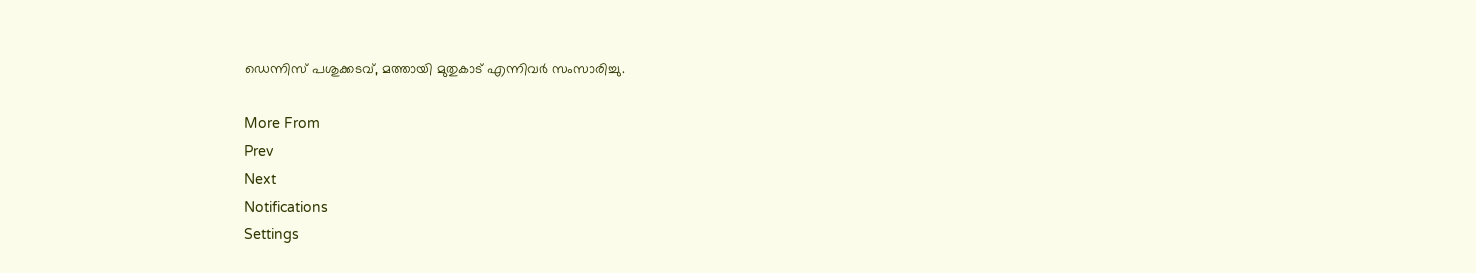ഡെന്നിസ് പശുക്കടവ്, മത്തായി മുതുകാട് എന്നിവർ സംസാരിച്ചു.

More From
Prev
Next
Notifications
Settings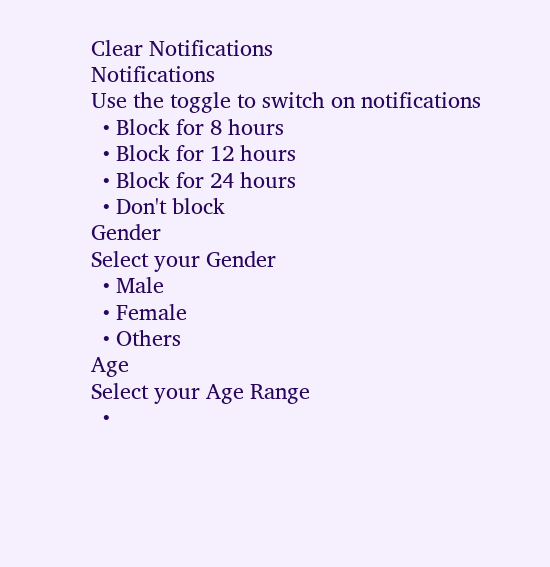Clear Notifications
Notifications
Use the toggle to switch on notifications
  • Block for 8 hours
  • Block for 12 hours
  • Block for 24 hours
  • Don't block
Gender
Select your Gender
  • Male
  • Female
  • Others
Age
Select your Age Range
  •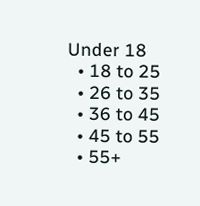Under 18
  • 18 to 25
  • 26 to 35
  • 36 to 45
  • 45 to 55
  • 55+